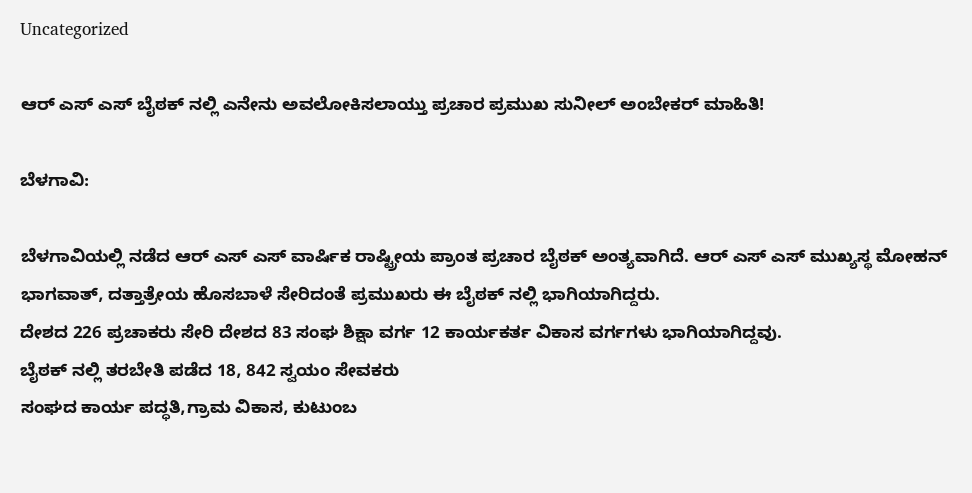Uncategorized

ಆರ್ ಎಸ್ ಎಸ್ ಬೈಠಕ್ ನಲ್ಲಿ ಎನೇನು ಅವಲೋಕಿಸಲಾಯ್ತು ಪ್ರಚಾರ ಪ್ರಮುಖ ಸುನೀಲ್ ಅಂಬೇಕರ್ ಮಾಹಿತಿ!

ಬೆಳಗಾವಿ:

ಬೆಳಗಾವಿಯಲ್ಲಿ ನಡೆದ ಆರ್ ಎಸ್ ಎಸ್ ವಾರ್ಷಿಕ ರಾಷ್ಟ್ರೀಯ ಪ್ರಾಂತ ಪ್ರಚಾರ ಬೈಠಕ್ ಅಂತ್ಯವಾಗಿದೆ. ಆರ್ ಎಸ್ ಎಸ್ ಮುಖ್ಯಸ್ಥ ಮೋಹನ್ ಭಾಗವಾತ್, ದತ್ತಾತ್ರೇಯ ಹೊಸಬಾಳೆ ಸೇರಿದಂತೆ ಪ್ರಮುಖರು ಈ ಬೈಠಕ್ ನಲ್ಲಿ ಭಾಗಿಯಾಗಿದ್ದರು.
ದೇಶದ 226 ಪ್ರಚಾಕರು ಸೇರಿ ದೇಶದ 83 ಸಂಘ ಶಿಕ್ಷಾ ವರ್ಗ 12 ಕಾರ್ಯಕರ್ತ ವಿಕಾಸ ವರ್ಗಗಳು ಭಾಗಿಯಾಗಿದ್ದವು.
ಬೈಠಕ್ ನಲ್ಲಿ ತರಬೇತಿ ಪಡೆದ 18, 842 ಸ್ವಯಂ ಸೇವಕರು
ಸಂಘದ ಕಾರ್ಯ ಪದ್ಧತಿ,ಗ್ರಾಮ ವಿಕಾಸ, ಕುಟುಂಬ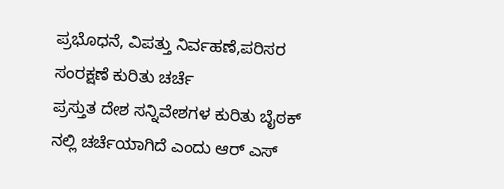ಪ್ರಭೊಧನೆ, ವಿಪತ್ತು ನಿರ್ವಹಣೆ,ಪರಿಸರ ಸಂರಕ್ಷಣೆ ಕುರಿತು ಚರ್ಚೆ
ಪ್ರಸ್ತುತ ದೇಶ ಸನ್ನಿವೇಶಗಳ ಕುರಿತು ಬೈಠಕ್ ನಲ್ಲಿ ಚರ್ಚೆಯಾಗಿದೆ ಎಂದು ಆರ್ ಎಸ್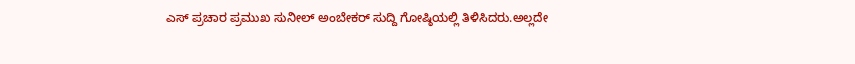ಎಸ್ ಪ್ರಚಾರ ಪ್ರಮುಖ ಸುನೀಲ್ ಅಂಬೇಕರ್ ಸುದ್ದಿ ಗೋಷ್ಠಿಯಲ್ಲಿ ತಿಳಿಸಿದರು.ಅಲ್ಲದೇ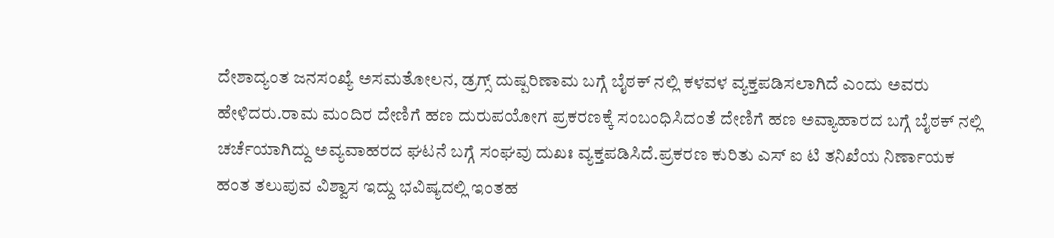ದೇಶಾದ್ಯಂತ ಜನಸಂಖ್ಯೆ ಅಸಮತೋಲನ, ಡ್ರಗ್ಸ್ ದುಷ್ಪರಿಣಾಮ ಬಗ್ಗೆ ಬೈಠಕ್ ನಲ್ಲಿ ಕಳವಳ ವ್ಯಕ್ತಪಡಿಸಲಾಗಿದೆ ಎಂದು ಅವರು ಹೇಳಿದರು.ರಾಮ ಮಂದಿರ ದೇಣಿಗೆ ಹಣ ದುರುಪಯೋಗ ಪ್ರಕರಣಕ್ಕೆ ಸಂಬಂಧಿಸಿದಂತೆ ದೇಣಿಗೆ ಹಣ ಅವ್ಯಾಹಾರದ ಬಗ್ಗೆ ಬೈಠಕ್ ನಲ್ಲಿ ಚರ್ಚೆಯಾಗಿದ್ದು ಅವ್ಯವಾಹರದ ಘಟನೆ ಬಗ್ಗೆ ಸಂಘವು ದುಖಃ ವ್ಯಕ್ತಪಡಿಸಿದೆ.ಪ್ರಕರಣ ಕುರಿತು ಎಸ್ ಐ ಟಿ ತನಿಖೆಯ ನಿರ್ಣಾಯಕ ಹಂತ ತಲುಪುವ ವಿಶ್ವಾಸ ಇದ್ದು ಭವಿಷ್ಯದಲ್ಲಿ ಇಂತಹ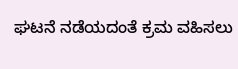ಘಟನೆ ನಡೆಯದಂತೆ ಕ್ರಮ ವಹಿಸಲು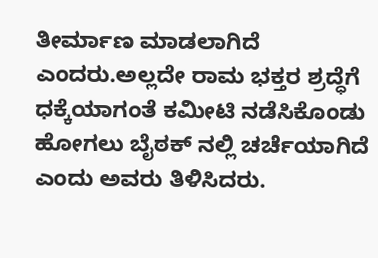ತೀರ್ಮಾಣ ಮಾಡಲಾಗಿದೆ ಎಂದರು.ಅಲ್ಲದೇ ರಾಮ ಭಕ್ತರ ಶ್ರದ್ಧೆಗೆ ಧಕ್ಕೆಯಾಗಂತೆ ಕಮೀಟಿ ನಡೆಸಿಕೊಂಡು ಹೋಗಲು ಬೈಠಕ್ ನಲ್ಲಿ ಚರ್ಚೆಯಾಗಿದೆ ಎಂದು ಅವರು ತಿಳಿಸಿದರು.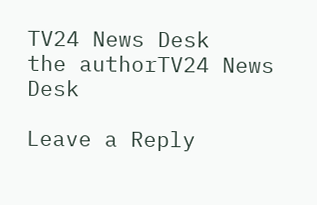TV24 News Desk
the authorTV24 News Desk

Leave a Reply